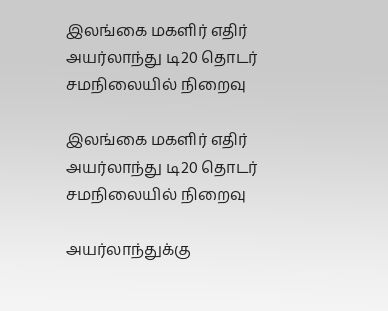இலங்கை மகளிர் எதிர் அயர்லாந்து டி20 தொடர் சமநிலையில் நிறைவு

இலங்கை மகளிர் எதிர் அயர்லாந்து டி20 தொடர் சமநிலையில் நிறைவு

அயர்லாந்துக்கு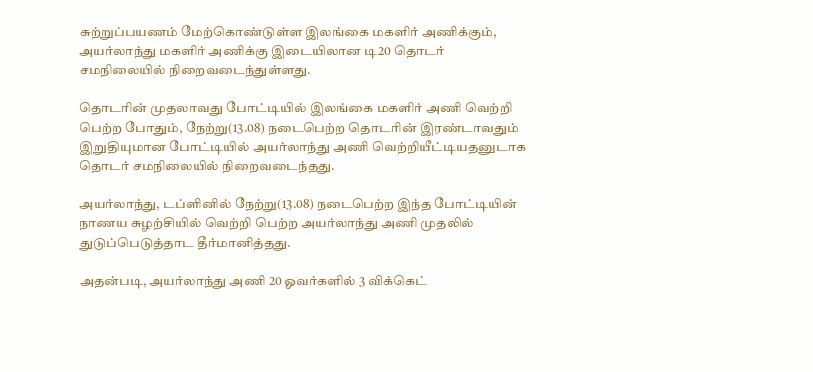சுற்றுப்பயணம் மேற்கொண்டுள்ள இலங்கை மகளிர் அணிக்கும், அயர்லாந்து மகளிர் அணிக்கு இடையிலான டி20 தொடர் சமநிலையில் நிறைவடைந்துள்ளது.

தொடரின் முதலாவது போட்டியில் இலங்கை மகளிர் அணி வெற்றி பெற்ற போதும், நேற்று(13.08) நடைபெற்ற தொடரின் இரண்டாவதும் இறுதியுமான போட்டியில் அயர்லாந்து அணி வெற்றியீட்டியதனுடாக தொடர் சமநிலையில் நிறைவடைந்தது.

அயர்லாந்து, டப்ளினில் நேற்று(13.08) நடைபெற்ற இந்த போட்டியின் நாணய சுழற்சியில் வெற்றி பெற்ற அயர்லாந்து அணி முதலில் துடுப்பெடுத்தாட தீர்மானித்தது.

அதன்படி, அயர்லாந்து அணி 20 ஓவர்களில் 3 விக்கெட்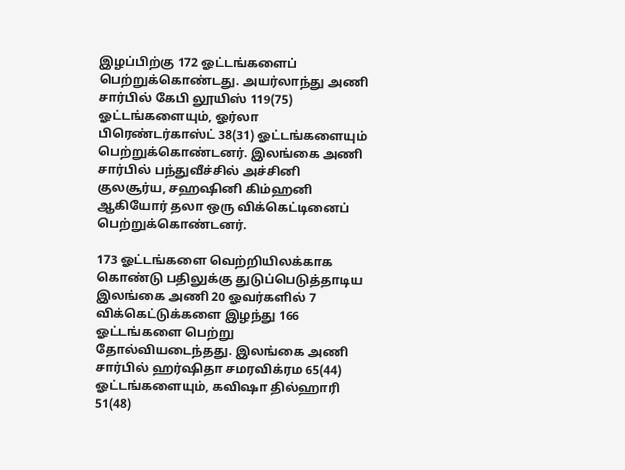இழப்பிற்கு 172 ஓட்டங்களைப் பெற்றுக்கொண்டது. அயர்லாந்து அணி சார்பில் கேபி லூயிஸ் 119(75) ஓட்டங்களையும், ஓர்லா பிரெண்டர்காஸ்ட் 38(31) ஓட்டங்களையும் பெற்றுக்கொண்டனர். இலங்கை அணி சார்பில் பந்துவீச்சில் அச்சினி குலசூர்ய, சஹஷினி கிம்ஹனி ஆகியோர் தலா ஒரு விக்கெட்டினைப் பெற்றுக்கொண்டனர்.

173 ஓட்டங்களை வெற்றியிலக்காக கொண்டு பதிலுக்கு துடுப்பெடுத்தாடிய இலங்கை அணி 20 ஓவர்களில் 7 விக்கெட்டுக்களை இழந்து 166 ஓட்டங்களை பெற்று தோல்வியடைந்தது. இலங்கை அணி சார்பில் ஹர்ஷிதா சமரவிக்ரம 65(44) ஓட்டங்களையும், கவிஷா தில்ஹாரி 51(48)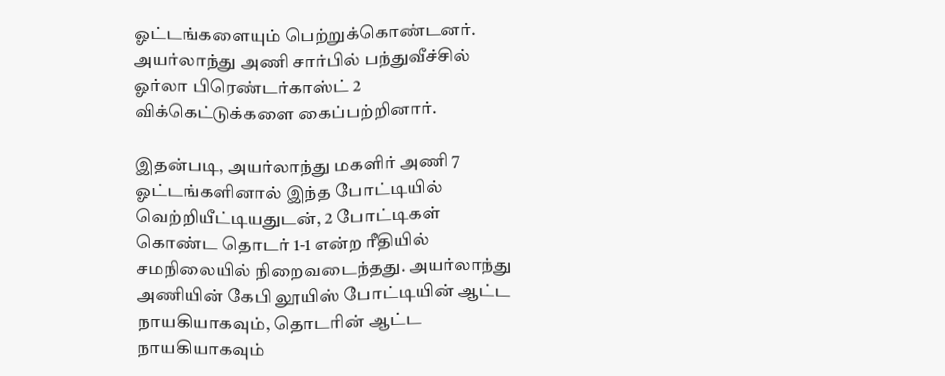ஓட்டங்களையும் பெற்றுக்கொண்டனர். அயர்லாந்து அணி சார்பில் பந்துவீச்சில் ஓர்லா பிரெண்டர்காஸ்ட் 2 விக்கெட்டுக்களை கைப்பற்றினார்.

இதன்படி, அயர்லாந்து மகளிர் அணி 7 ஓட்டங்களினால் இந்த போட்டியில் வெற்றியீட்டியதுடன், 2 போட்டிகள் கொண்ட தொடர் 1-1 என்ற ரீதியில் சமநிலையில் நிறைவடைந்தது. அயர்லாந்து அணியின் கேபி லூயிஸ் போட்டியின் ஆட்ட நாயகியாகவும், தொடரின் ஆட்ட நாயகியாகவும்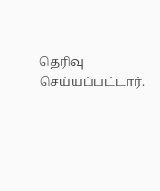தெரிவு செய்யப்பட்டார்.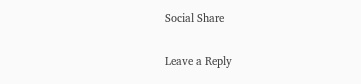Social Share

Leave a Reply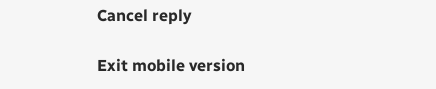Cancel reply

Exit mobile version